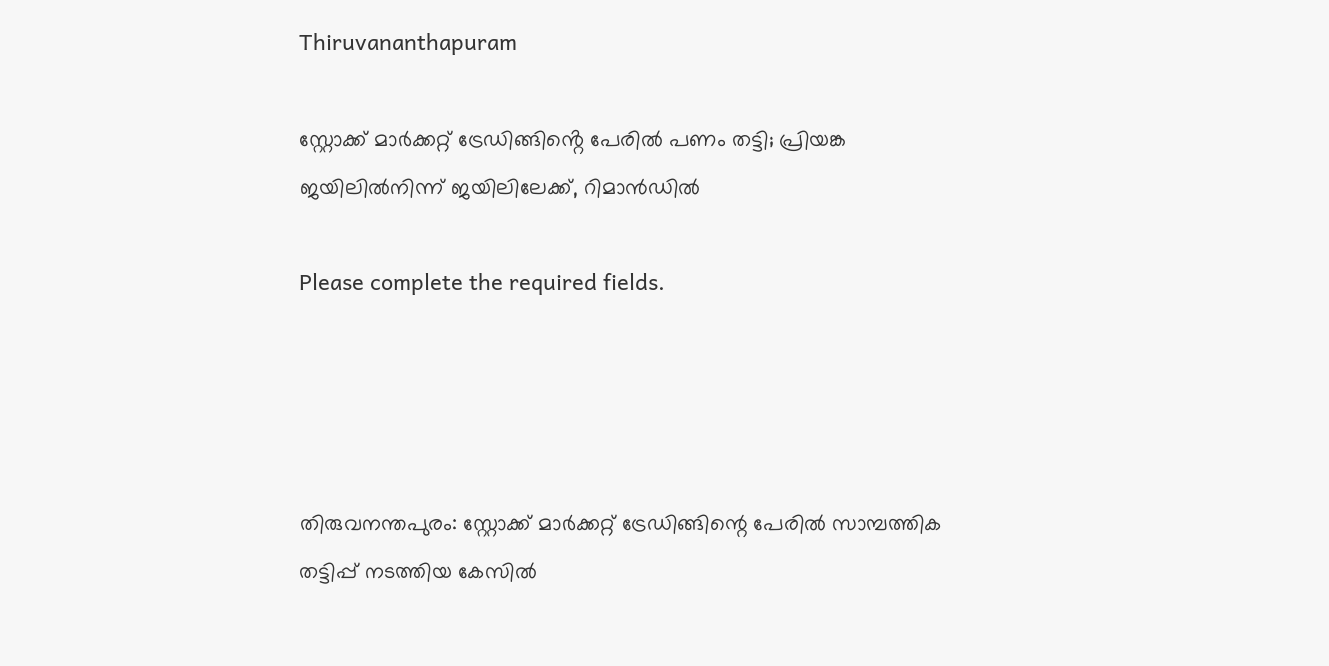Thiruvananthapuram

സ്റ്റോക്ക് മാർക്കറ്റ് ട്രേഡിങ്ങിൻ്റെ പേരിൽ പണം തട്ടി; പ്രിയങ്ക ജയിലിൽനിന്ന് ജയിലിലേക്ക്, റിമാൻഡിൽ

Please complete the required fields.




തിരുവനന്തപുരം: സ്റ്റോക്ക് മാര്‍ക്കറ്റ് ട്രേഡിങ്ങിന്റെ പേരില്‍ സാമ്പത്തിക തട്ടിപ്പ് നടത്തിയ കേസില്‍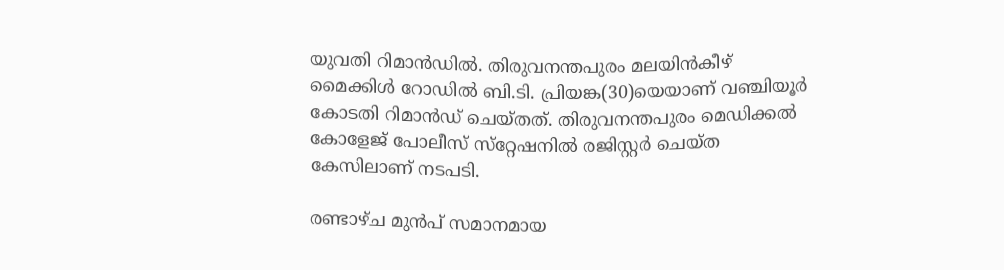യുവതി റിമാന്‍ഡില്‍. തിരുവനന്തപുരം മലയിന്‍കീഴ് മൈക്കിള്‍ റോഡില്‍ ബി.ടി. പ്രിയങ്ക(30)യെയാണ് വഞ്ചിയൂര്‍ കോടതി റിമാന്‍ഡ് ചെയ്തത്. തിരുവനന്തപുരം മെഡിക്കല്‍ കോളേജ് പോലീസ് സ്‌റ്റേഷനില്‍ രജിസ്റ്റര്‍ ചെയ്ത കേസിലാണ് നടപടി.

രണ്ടാഴ്ച മുന്‍പ് സമാനമായ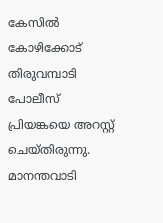കേസില്‍ കോഴിക്കോട് തിരുവമ്പാടി പോലീസ് പ്രിയങ്കയെ അറസ്റ്റ് ചെയ്തിരുന്നു. മാനന്തവാടി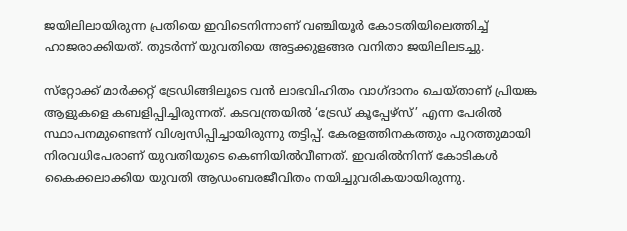ജയിലിലായിരുന്ന പ്രതിയെ ഇവിടെനിന്നാണ് വഞ്ചിയൂര്‍ കോടതിയിലെത്തിച്ച് ഹാജരാക്കിയത്. തുടര്‍ന്ന് യുവതിയെ അട്ടക്കുളങ്ങര വനിതാ ജയിലിലടച്ചു.

സ്‌റ്റോക്ക് മാര്‍ക്കറ്റ് ട്രേഡിങ്ങിലൂടെ വന്‍ ലാഭവിഹിതം വാഗ്ദാനം ചെയ്താണ് പ്രിയങ്ക ആളുകളെ കബളിപ്പിച്ചിരുന്നത്. കടവന്ത്രയില്‍ ‘ട്രേഡ് കൂപ്പേഴ്‌സ്’ എന്ന പേരില്‍ സ്ഥാപനമുണ്ടെന്ന് വിശ്വസിപ്പിച്ചായിരുന്നു തട്ടിപ്പ്. കേരളത്തിനകത്തും പുറത്തുമായി നിരവധിപേരാണ് യുവതിയുടെ കെണിയില്‍വീണത്. ഇവരില്‍നിന്ന് കോടികള്‍ കൈക്കലാക്കിയ യുവതി ആഡംബരജീവിതം നയിച്ചുവരികയായിരുന്നു.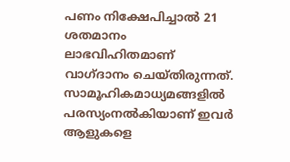പണം നിക്ഷേപിച്ചാല്‍ 21 ശതമാനം ലാഭവിഹിതമാണ് വാഗ്ദാനം ചെയ്തിരുന്നത്. സാമൂഹികമാധ്യമങ്ങളില്‍ പരസ്യംനല്‍കിയാണ് ഇവര്‍ ആളുകളെ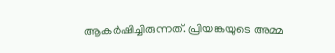ആകര്‍ഷിച്ചിരുന്നത്. പ്രിയങ്കയുടെ അമ്മ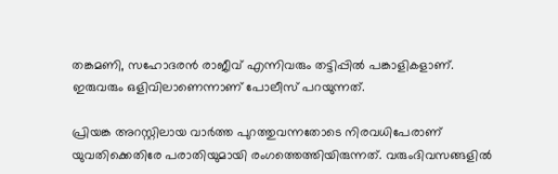തങ്കമണി, സഹോദരന്‍ രാജീവ് എന്നിവരും തട്ടിപ്പില്‍ പങ്കാളികളാണ്. ഇരുവരും ഒളിവിലാണെന്നാണ് പോലീസ് പറയുന്നത്.

പ്രിയങ്ക അറസ്റ്റിലായ വാര്‍ത്ത പുറത്തുവന്നതോടെ നിരവധിപേരാണ് യുവതിക്കെതിരേ പരാതിയുമായി രംഗത്തെത്തിയിരുന്നത്. വരുംദിവസങ്ങളില്‍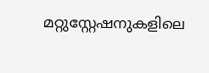മറ്റുസ്റ്റേഷനുകളിലെ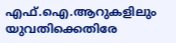എഫ്.ഐ.ആറുകളിലും യുവതിക്കെതിരേ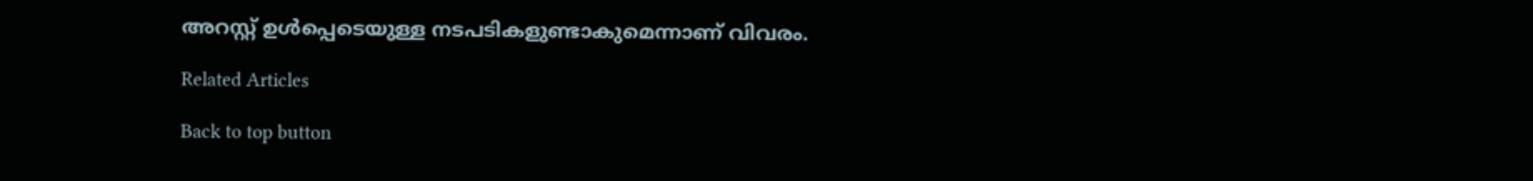അറസ്റ്റ് ഉള്‍പ്പെടെയുള്ള നടപടികളുണ്ടാകുമെന്നാണ് വിവരം.

Related Articles

Back to top button